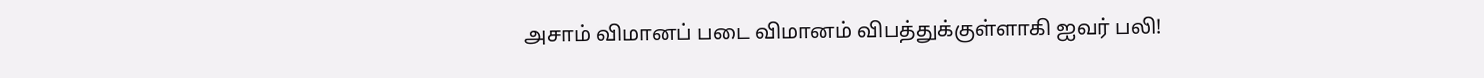அசாம் விமானப் படை விமானம் விபத்துக்குள்ளாகி ஐவர் பலி!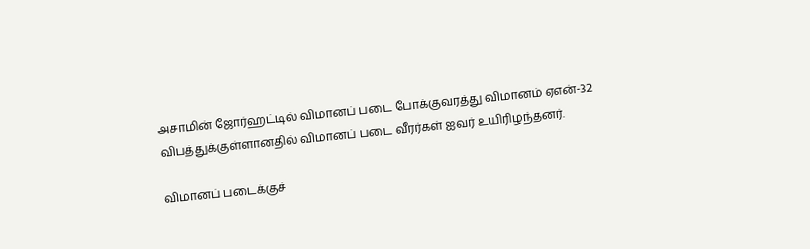அசாமின் ஜோர்ஹட்டில் விமானப் படை போக்குவரத்து விமானம் ஏஎன்-32 விபத்துக்குள்ளானதில் விமானப் படை வீரர்கள் ஐவர் உயிரிழந்தனர்.

விமானப் படைக்குச்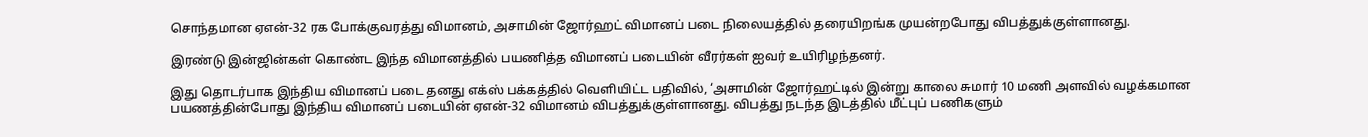சொந்தமான ஏஎன்-32 ரக போக்குவரத்து விமானம், அசாமின் ஜோர்ஹட் விமானப் படை நிலையத்தில் தரையிறங்க முயன்றபோது விபத்துக்குள்ளானது.

இரண்டு இன்ஜின்கள் கொண்ட இந்த விமானத்தில் பயணித்த விமானப் படையின் வீரர்கள் ஐவர் உயிரிழந்தனர்.

இது தொடர்பாக இந்திய விமானப் படை தனது எக்ஸ் பக்கத்தில் வெளியிட்ட பதிவில், ‘அசாமின் ஜோர்ஹட்டில் இன்று காலை சுமார் 10 மணி அளவில் வழக்கமான பயணத்தின்போது இந்திய விமானப் படையின் ஏஎன்-32 விமானம் விபத்துக்குள்ளானது. விபத்து நடந்த இடத்தில் மீட்புப் பணிகளும்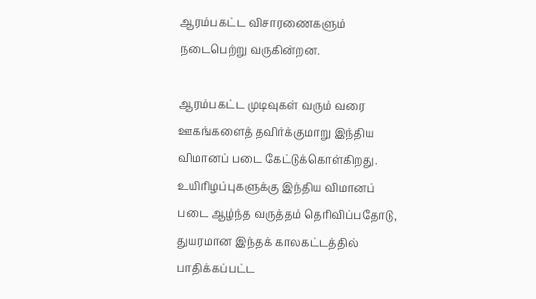ஆரம்பகட்ட விசாரணைகளும் நடைபெற்று வருகின்றன.

ஆரம்பகட்ட முடிவுகள் வரும் வரை ஊகங்களைத் தவிர்க்குமாறு இந்திய விமானப் படை கேட்டுக்கொள்கிறது. உயிரிழப்புகளுக்கு இந்திய விமானப் படை ஆழ்ந்த வருத்தம் தெரிவிப்பதோடு, துயரமான இந்தக் காலகட்டத்தில் பாதிக்கப்பட்ட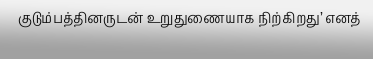குடும்பத்தினருடன் உறுதுணையாக நிற்கிறது’ எனத்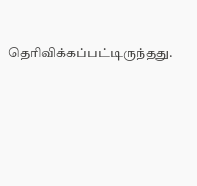தெரிவிக்கப்பட்டிருந்தது.